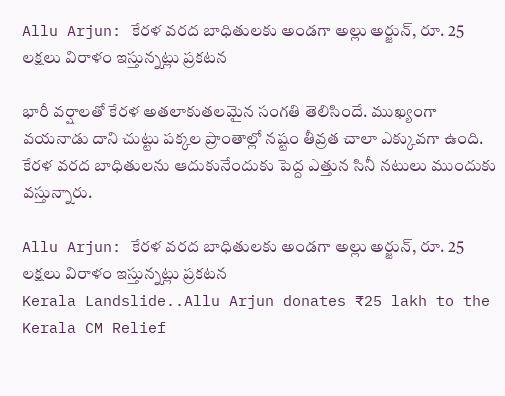Allu Arjun: కేరళ వరద బాధితులకు అండగా అల్లు అర్జున్, రూ. 25 లక్షలు విరాళం ఇస్తున్నట్లు ప్రకటన

భారీ వర్షాలతో కేరళ అతలాకుతలమైన సంగతి తెలిసిందే. ముఖ్యంగా వయనాడు దాని చుట్టు పక్కల ప్రాంతాల్లో నష్టం తీవ్రత చాలా ఎక్కువగా ఉంది. కేరళ వరద బాధితులను ఆదుకునేందుకు పెద్ద ఎత్తున సినీ నటులు ముందుకు వస్తున్నారు.

Allu Arjun: కేరళ వరద బాధితులకు అండగా అల్లు అర్జున్, రూ. 25 లక్షలు విరాళం ఇస్తున్నట్లు ప్రకటన
Kerala Landslide..Allu Arjun donates ₹25 lakh to the Kerala CM Relief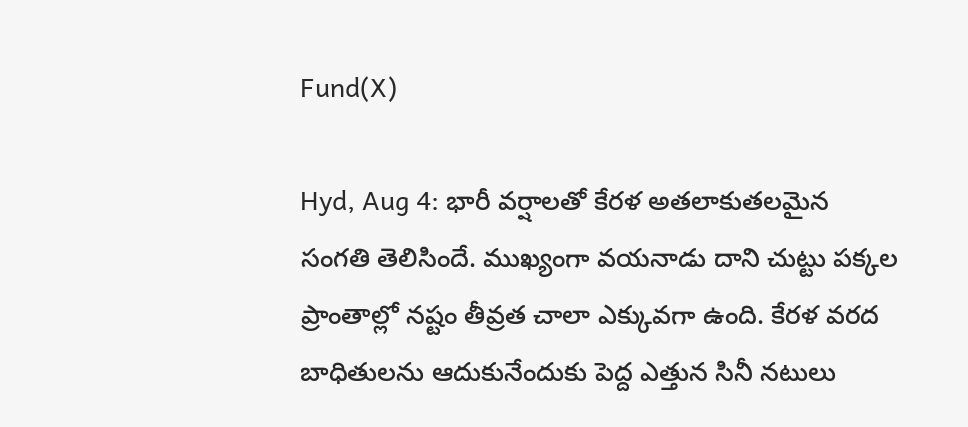Fund(X)

Hyd, Aug 4: భారీ వర్షాలతో కేరళ అతలాకుతలమైన సంగతి తెలిసిందే. ముఖ్యంగా వయనాడు దాని చుట్టు పక్కల ప్రాంతాల్లో నష్టం తీవ్రత చాలా ఎక్కువగా ఉంది. కేరళ వరద బాధితులను ఆదుకునేందుకు పెద్ద ఎత్తున సినీ నటులు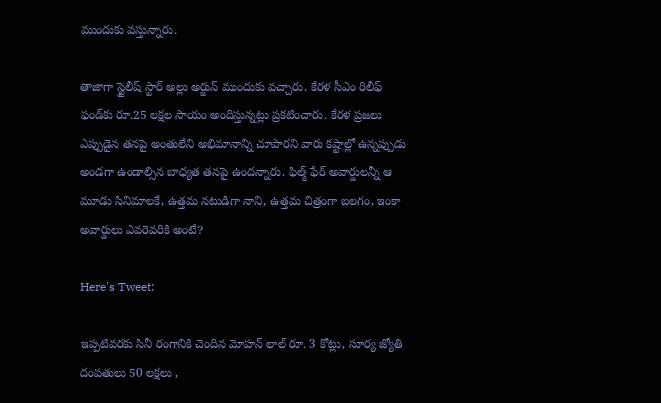ముందుకు వస్తున్నారు.

తాజాగా స్టైలీష్ స్టార్ అల్లు అర్జున్ ముందుకు వచ్చారు. కేరళ సీఎం రిలీఫ్ ఫండ్‌కు రూ.25 లక్షల సాయం అందిస్తున్నట్లు ప్రకటించారు. కేరళ ప్రజలు ఎప్పుడైన తనపై అంతులేని అభిమానాన్ని చూపారని వారు కష్టాల్లో ఉన్నప్పుడు అండగా ఉండాల్సిన బాధ్యత తనపై ఉందన్నారు. ఫిల్మ్ ఫేర్ అవార్డులన్నీ ఆ మూడు సినిమాలకే, ఉత్తమ నటుడిగా నాని, ఉత్తమ చిత్రంగా బలగం, ఇంకా అవార్డులు ఎవరెవరికి అంటే?

Here's Tweet:

ఇప్పటివరకు సినీ రంగానికి చెందిన మోహన్ లాల్ రూ. 3 కోట్లు, సూర్య జ్యోతి దంపతులు 50 లక్షలు ,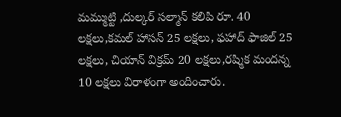మమ్ముట్టి ,దుల్కర్ సల్మాన్ కలిపి రూ. 40 లక్షలు,కమల్‌ హాసన్ 25 లక్షలు, ఫహాద్ ఫాజిల్ 25 లక్షలు, చియాన్ విక్రమ్ 20 లక్షలు,రష్మిక మందన్న 10 లక్షలు విరాళంగా అందించారు.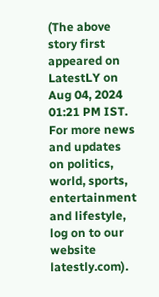(The above story first appeared on LatestLY on Aug 04, 2024 01:21 PM IST. For more news and updates on politics, world, sports, entertainment and lifestyle, log on to our website latestly.com).